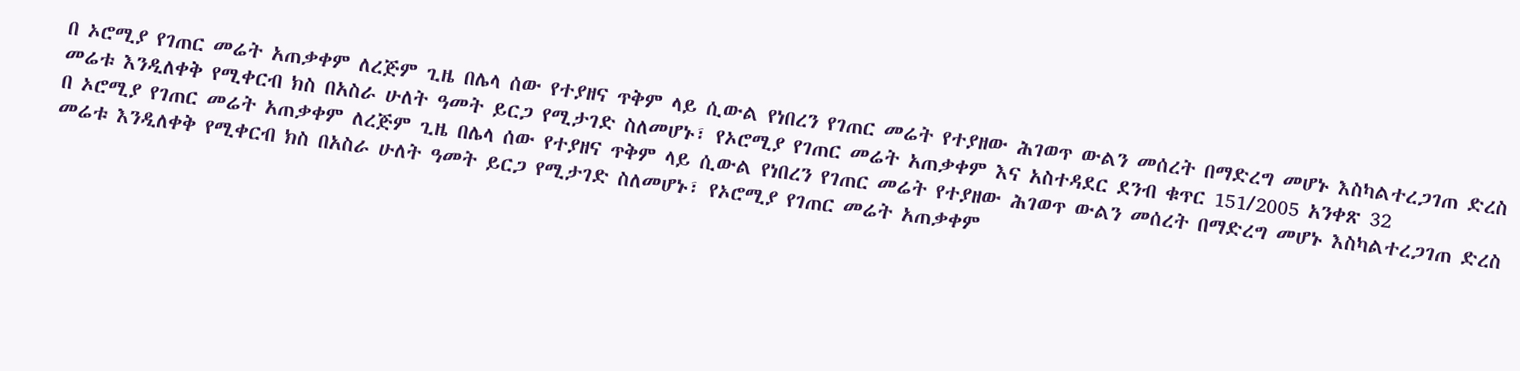በ ኦሮሚያ የገጠር መሬት አጠቃቀም ለረጅም ጊዜ በሌላ ሰው የተያዘና ጥቅም ላይ ሲውል የነበረን የገጠር መሬት የተያዘው ሕገወጥ ውልን መሰረት በማድረግ መሆኑ እስካልተረጋገጠ ድረስ መሬቱ እንዲለቀቅ የሚቀርብ ክስ በአስራ ሁለት ዓመት ይርጋ የሚታገድ ስለመሆኑ፣ የኦሮሚያ የገጠር መሬት አጠቃቀም እና አስተዳደር ደንብ ቁጥር 151/2005 አንቀጽ 32
በ ኦሮሚያ የገጠር መሬት አጠቃቀም ለረጅም ጊዜ በሌላ ሰው የተያዘና ጥቅም ላይ ሲውል የነበረን የገጠር መሬት የተያዘው ሕገወጥ ውልን መሰረት በማድረግ መሆኑ እስካልተረጋገጠ ድረስ መሬቱ እንዲለቀቅ የሚቀርብ ክስ በአስራ ሁለት ዓመት ይርጋ የሚታገድ ስለመሆኑ፣ የኦሮሚያ የገጠር መሬት አጠቃቀም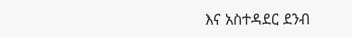እና አስተዳደር ደንብ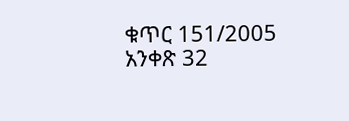ቁጥር 151/2005 አንቀጽ 32